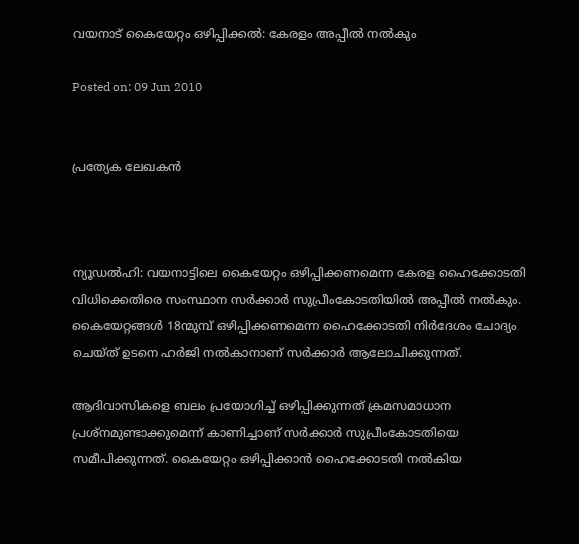വയനാട് കൈയേറ്റം ഒഴിപ്പിക്കല്‍: കേരളം അപ്പീല്‍ നല്‍കും

Posted on: 09 Jun 2010


പ്രത്യേക ലേഖകന്‍



ന്യൂഡല്‍ഹി: വയനാട്ടിലെ കൈയേറ്റം ഒഴിപ്പിക്കണമെന്ന കേരള ഹൈക്കോടതി വിധിക്കെതിരെ സംസ്ഥാന സര്‍ക്കാര്‍ സുപ്രീംകോടതിയില്‍ അപ്പീല്‍ നല്‍കും. കൈയേറ്റങ്ങള്‍ 18ന്മുമ്പ് ഒഴിപ്പിക്കണമെന്ന ഹൈക്കോടതി നിര്‍ദേശം ചോദ്യം ചെയ്ത് ഉടനെ ഹര്‍ജി നല്‍കാനാണ് സര്‍ക്കാര്‍ ആലോചിക്കുന്നത്.

ആദിവാസികളെ ബലം പ്രയോഗിച്ച് ഒഴിപ്പിക്കുന്നത് ക്രമസമാധാന പ്രശ്‌നമുണ്ടാക്കുമെന്ന് കാണിച്ചാണ് സര്‍ക്കാര്‍ സുപ്രീംകോടതിയെ സമീപിക്കുന്നത്. കൈയേറ്റം ഒഴിപ്പിക്കാന്‍ ഹൈക്കോടതി നല്‍കിയ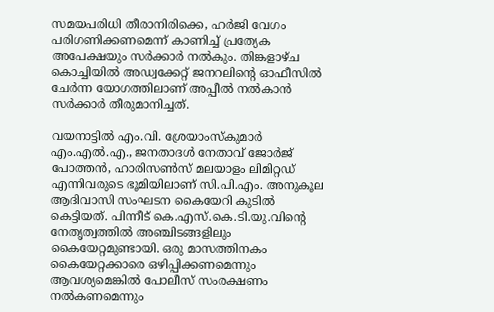സമയപരിധി തീരാനിരിക്കെ, ഹര്‍ജി വേഗം പരിഗണിക്കണമെന്ന് കാണിച്ച് പ്രത്യേക അപേക്ഷയും സര്‍ക്കാര്‍ നല്‍കും. തിങ്കളാഴ്ച കൊച്ചിയില്‍ അഡ്വക്കേറ്റ് ജനറലിന്റെ ഓഫീസില്‍ ചേര്‍ന്ന യോഗത്തിലാണ് അപ്പീല്‍ നല്‍കാന്‍ സര്‍ക്കാര്‍ തീരുമാനിച്ചത്.

വയനാട്ടില്‍ എം.വി. ശ്രേയാംസ്‌കുമാര്‍ എം.എല്‍.എ., ജനതാദള്‍ നേതാവ് ജോര്‍ജ് പോത്തന്‍, ഹാരിസണ്‍സ് മലയാളം ലിമിറ്റഡ് എന്നിവരുടെ ഭൂമിയിലാണ് സി.പി.എം. അനുകൂല ആദിവാസി സംഘടന കൈയേറി കുടില്‍ കെട്ടിയത്. പിന്നീട് കെ.എസ്.കെ.ടി.യു.വിന്റെ നേതൃത്വത്തില്‍ അഞ്ചിടങ്ങളിലും കൈയേറ്റമുണ്ടായി. ഒരു മാസത്തിനകം കൈയേറ്റക്കാരെ ഒഴിപ്പിക്കണമെന്നും ആവശ്യമെങ്കില്‍ പോലീസ് സംരക്ഷണം നല്‍കണമെന്നും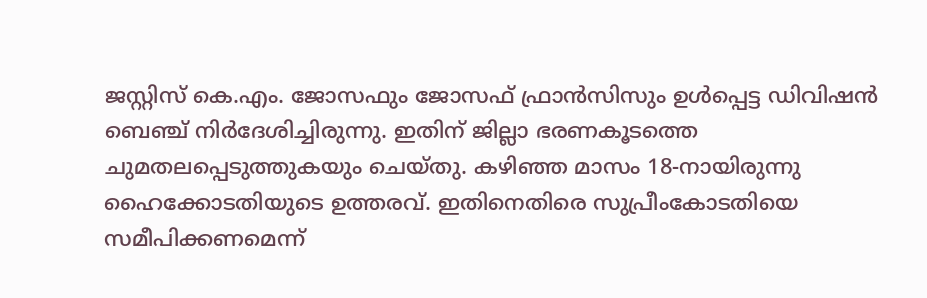ജസ്റ്റിസ് കെ.എം. ജോസഫും ജോസഫ് ഫ്രാന്‍സിസും ഉള്‍പ്പെട്ട ഡിവിഷന്‍ ബെഞ്ച് നിര്‍ദേശിച്ചിരുന്നു. ഇതിന് ജില്ലാ ഭരണകൂടത്തെ ചുമതലപ്പെടുത്തുകയും ചെയ്തു. കഴിഞ്ഞ മാസം 18-നായിരുന്നു ഹൈക്കോടതിയുടെ ഉത്തരവ്. ഇതിനെതിരെ സുപ്രീംകോടതിയെ സമീപിക്കണമെന്ന്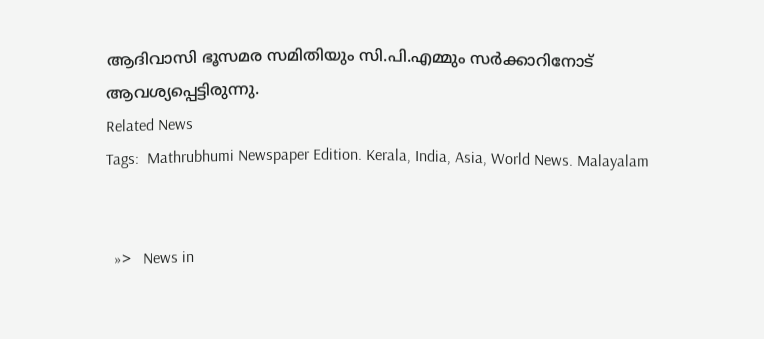ആദിവാസി ഭൂസമര സമിതിയും സി.പി.എമ്മും സര്‍ക്കാറിനോട് ആവശ്യപ്പെട്ടിരുന്നു.
Related News
Tags:  Mathrubhumi Newspaper Edition. Kerala, India, Asia, World News. Malayalam


  »>   News in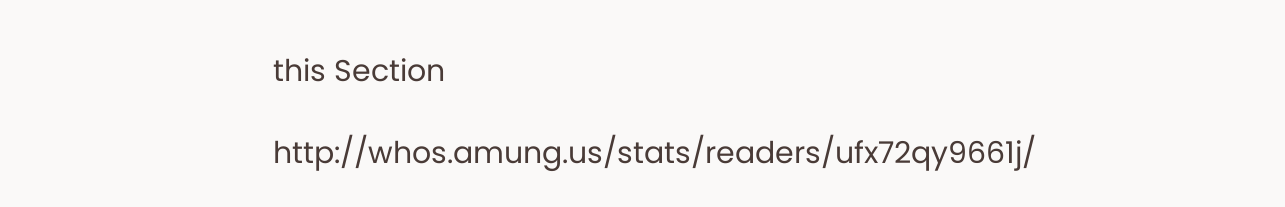this Section

http://whos.amung.us/stats/readers/ufx72qy9661j/